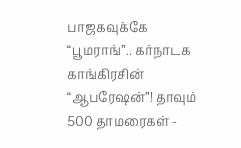பாஜகவுக்கே “பூமராங்”.. கர்நாடக காங்கிரசின் “ஆபரேஷன்”! தாவும் 500 தாமரைகள் -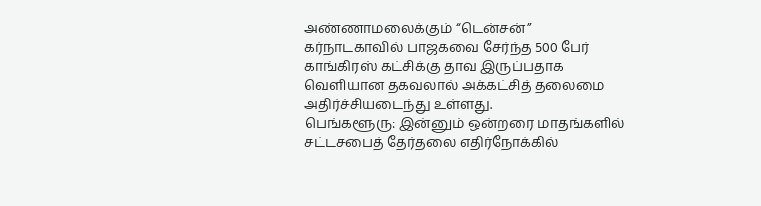அண்ணாமலைக்கும் “டென்சன்”
கர்நாடகாவில் பாஜகவை சேர்ந்த 500 பேர் காங்கிரஸ் கட்சிக்கு தாவ இருப்பதாக வெளியான தகவலால் அக்கட்சித் தலைமை அதிர்ச்சியடைந்து உள்ளது.
பெங்களூரு: இன்னும் ஒன்றரை மாதங்களில் சட்டசபைத் தேர்தலை எதிர்நோக்கில்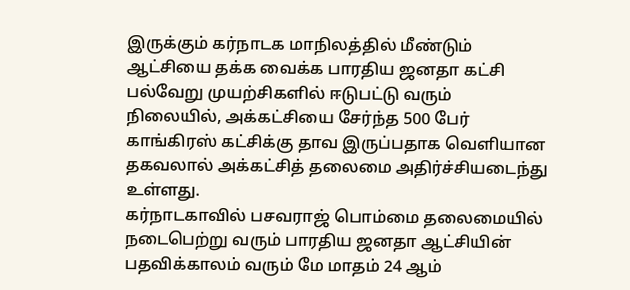இருக்கும் கர்நாடக மாநிலத்தில் மீண்டும் ஆட்சியை தக்க வைக்க பாரதிய ஜனதா கட்சி பல்வேறு முயற்சிகளில் ஈடுபட்டு வரும் நிலையில், அக்கட்சியை சேர்ந்த 500 பேர் காங்கிரஸ் கட்சிக்கு தாவ இருப்பதாக வெளியான தகவலால் அக்கட்சித் தலைமை அதிர்ச்சியடைந்து உள்ளது.
கர்நாடகாவில் பசவராஜ் பொம்மை தலைமையில் நடைபெற்று வரும் பாரதிய ஜனதா ஆட்சியின் பதவிக்காலம் வரும் மே மாதம் 24 ஆம்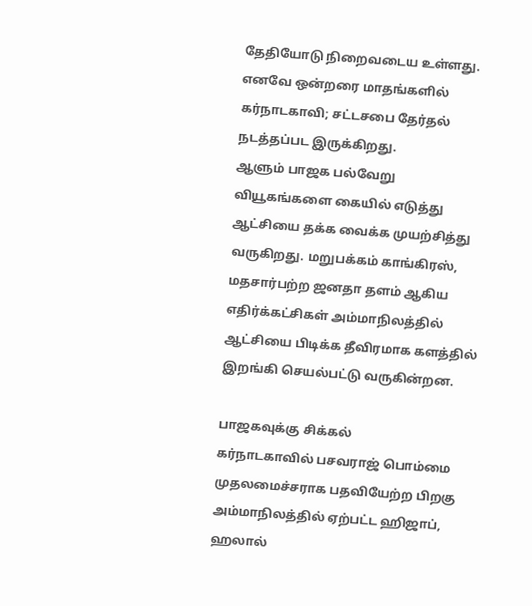தேதியோடு நிறைவடைய உள்ளது. எனவே ஒன்றரை மாதங்களில் கர்நாடகாவி; சட்டசபை தேர்தல் நடத்தப்பட இருக்கிறது.
ஆளும் பாஜக பல்வேறு வியூகங்களை கையில் எடுத்து ஆட்சியை தக்க வைக்க முயற்சித்து வருகிறது. மறுபக்கம் காங்கிரஸ், மதசார்பற்ற ஜனதா தளம் ஆகிய எதிர்க்கட்சிகள் அம்மாநிலத்தில் ஆட்சியை பிடிக்க தீவிரமாக களத்தில் இறங்கி செயல்பட்டு வருகின்றன.

பாஜகவுக்கு சிக்கல்
கர்நாடகாவில் பசவராஜ் பொம்மை முதலமைச்சராக பதவியேற்ற பிறகு அம்மாநிலத்தில் ஏற்பட்ட ஹிஜாப், ஹலால்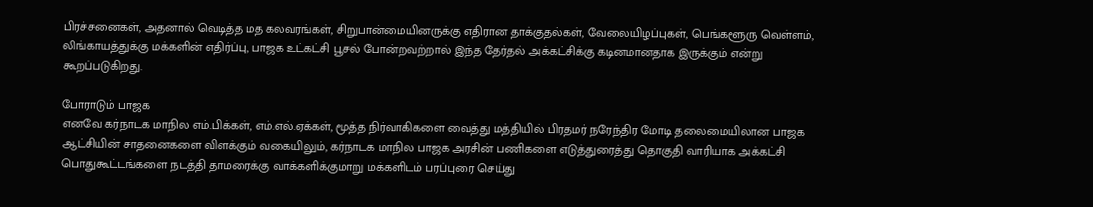பிரச்சனைகள், அதனால் வெடித்த மத கலவரங்கள், சிறுபான்மையினருக்கு எதிரான தாக்குதல்கள், வேலையிழப்புகள், பெங்களூரு வெள்ளம், லிங்காயத்துக்கு மக்களின் எதிர்ப்பு, பாஜக உட்கட்சி பூசல் போன்றவற்றால் இந்த தேர்தல் அக்கட்சிக்கு கடினமானதாக இருக்கும் என்று கூறப்படுகிறது.

போராடும் பாஜக
எனவே கர்நாடக மாநில எம்.பிக்கள், எம்.எல்.ஏக்கள், மூத்த நிர்வாகிகளை வைத்து மத்தியில் பிரதமர் நரேந்திர மோடி தலைமையிலான பாஜக ஆட்சியின் சாதனைகளை விளக்கும் வகையிலும், கர்நாடக மாநில பாஜக அரசின் பணிகளை எடுத்துரைத்து தொகுதி வாரியாக அக்கட்சி பொதுகூட்டங்களை நடத்தி தாமரைக்கு வாக்களிக்குமாறு மக்களிடம் பரப்புரை செய்து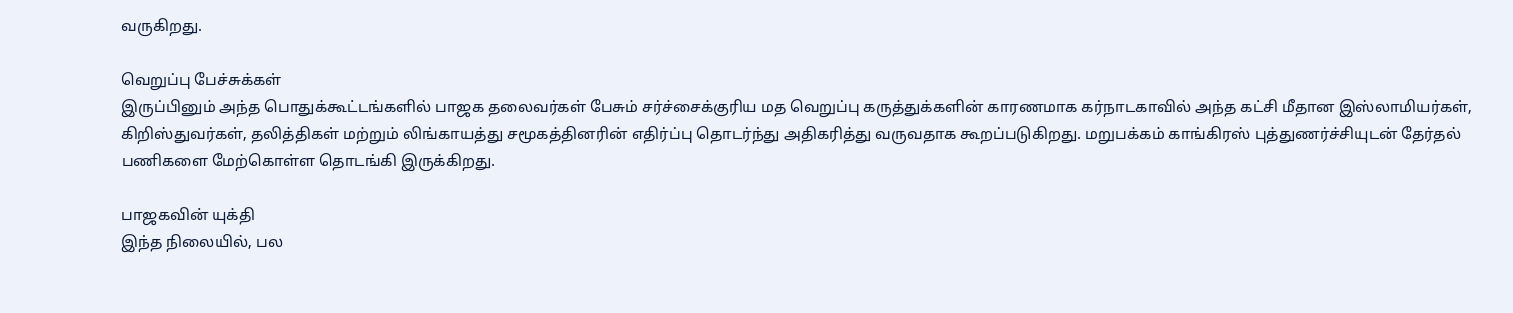வருகிறது.

வெறுப்பு பேச்சுக்கள்
இருப்பினும் அந்த பொதுக்கூட்டங்களில் பாஜக தலைவர்கள் பேசும் சர்ச்சைக்குரிய மத வெறுப்பு கருத்துக்களின் காரணமாக கர்நாடகாவில் அந்த கட்சி மீதான இஸ்லாமியர்கள், கிறிஸ்துவர்கள், தலித்திகள் மற்றும் லிங்காயத்து சமூகத்தினரின் எதிர்ப்பு தொடர்ந்து அதிகரித்து வருவதாக கூறப்படுகிறது. மறுபக்கம் காங்கிரஸ் புத்துணர்ச்சியுடன் தேர்தல் பணிகளை மேற்கொள்ள தொடங்கி இருக்கிறது.

பாஜகவின் யுக்தி
இந்த நிலையில், பல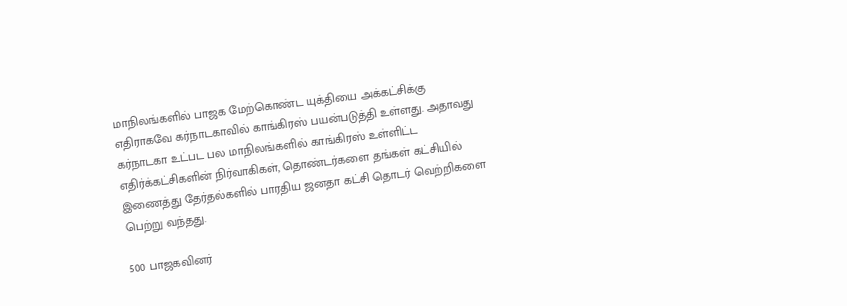மாநிலங்களில் பாஜக மேற்கொண்ட யுக்தியை அக்கட்சிக்கு எதிராகவே கர்நாடகாவில் காங்கிரஸ் பயன்படுத்தி உள்ளது. அதாவது கர்நாடகா உட்பட பல மாநிலங்களில் காங்கிரஸ் உள்ளிட்ட எதிர்க்கட்சிகளின் நிர்வாகிகள், தொண்டர்களை தங்கள் கட்சியில் இணைத்து தேர்தல்களில் பாரதிய ஜனதா கட்சி தொடர் வெற்றிகளை பெற்று வந்தது.

500 பாஜகவினர்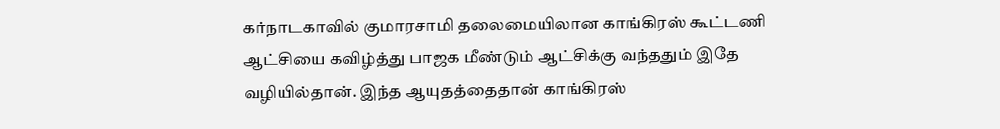கர்நாடகாவில் குமாரசாமி தலைமையிலான காங்கிரஸ் கூட்டணி ஆட்சியை கவிழ்த்து பாஜக மீண்டும் ஆட்சிக்கு வந்ததும் இதே வழியில்தான். இந்த ஆயுதத்தைதான் காங்கிரஸ்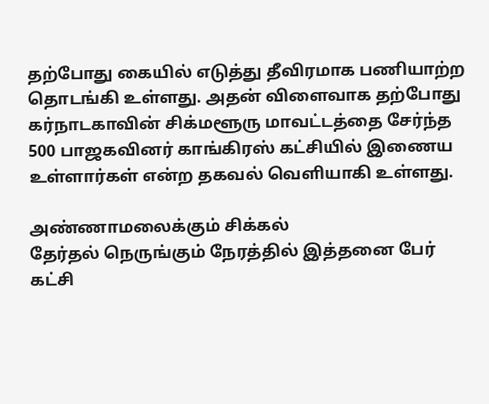தற்போது கையில் எடுத்து தீவிரமாக பணியாற்ற தொடங்கி உள்ளது. அதன் விளைவாக தற்போது கர்நாடகாவின் சிக்மளூரு மாவட்டத்தை சேர்ந்த 500 பாஜகவினர் காங்கிரஸ் கட்சியில் இணைய உள்ளார்கள் என்ற தகவல் வெளியாகி உள்ளது.

அண்ணாமலைக்கும் சிக்கல்
தேர்தல் நெருங்கும் நேரத்தில் இத்தனை பேர் கட்சி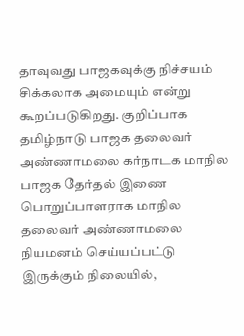தாவுவது பாஜகவுக்கு நிச்சயம் சிக்கலாக அமையும் என்று கூறப்படுகிறது. குறிப்பாக தமிழ்நாடு பாஜக தலைவர் அண்ணாமலை கர்நாடக மாநில பாஜக தேர்தல் இணை பொறுப்பாளராக மாநில தலைவர் அண்ணாமலை நியமனம் செய்யப்பட்டு இருக்கும் நிலையில்,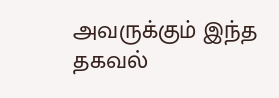அவருக்கும் இந்த தகவல்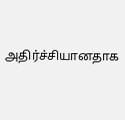அதிர்ச்சியானதாக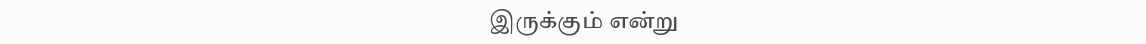இருக்கும் என்று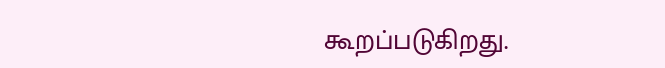கூறப்படுகிறது.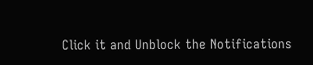Click it and Unblock the Notifications